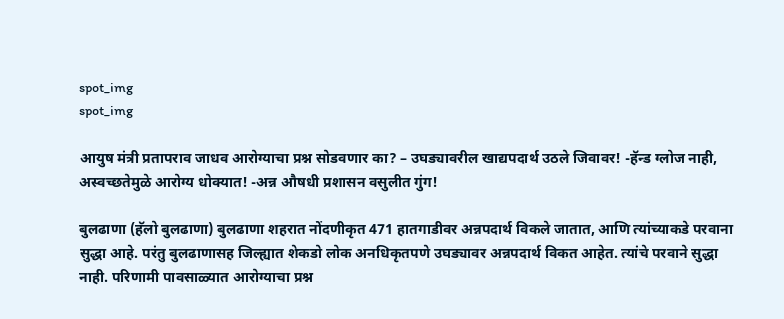spot_img
spot_img

आयुष मंत्री प्रतापराव जाधव आरोग्याचा प्रश्न सोडवणार का? – उघड्यावरील खाद्यपदार्थ उठले जिवावर! -हॅन्ड ग्लोज नाही, अस्वच्छतेमुळे आरोग्य धोक्यात! -अन्न औषधी प्रशासन वसुलीत गुंग!

बुलढाणा (हॅलो बुलढाणा) बुलढाणा शहरात नोंदणीकृत 471 हातगाडीवर अन्नपदार्थ विकले जातात, आणि त्यांच्याकडे परवाना सुद्धा आहे. परंतु बुलढाणासह जिल्ह्यात शेकडो लोक अनधिकृतपणे उघड्यावर अन्नपदार्थ विकत आहेत. त्यांचे परवाने सुद्धा नाही. परिणामी पावसाळ्यात आरोग्याचा प्रश्न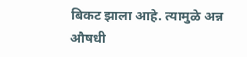बिकट झाला आहे. त्यामुळे अन्न औषधी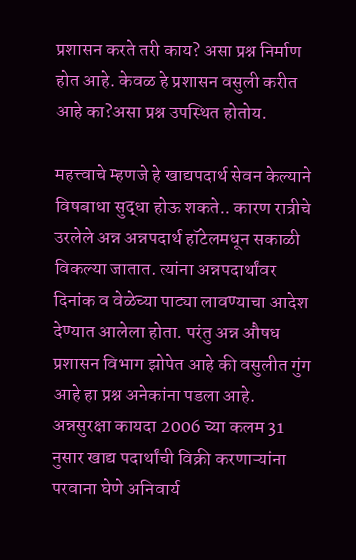प्रशासन करते तरी काय? असा प्रश्न निर्माण होत आहे. केवळ हे प्रशासन वसुली करीत आहे का?असा प्रश्न उपस्थित होतोय.

महत्त्वाचे म्हणजे हे खाद्यपदार्थ सेवन केल्याने विषबाधा सुद्धा होऊ शकते.. कारण रात्रीचे उरलेले अन्न अन्नपदार्थ हॉटेलमधून सकाळी विकल्या जातात. त्यांना अन्नपदार्थांवर दिनांक व वेळेच्या पाट्या लावण्याचा आदेश देण्यात आलेला होता. परंतु अन्न औषध प्रशासन विभाग झोपेत आहे की वसुलीत गुंग आहे हा प्रश्न अनेकांना पडला आहे. अन्नसुरक्षा कायदा 2006 च्या कलम 31 नुसार खाद्य पदार्थांची विक्री करणाऱ्यांना परवाना घेणे अनिवार्य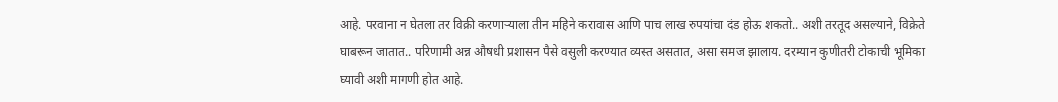आहे. परवाना न घेतला तर विक्री करणाऱ्याला तीन महिने करावास आणि पाच लाख रुपयांचा दंड होऊ शकतो.. अशी तरतूद असल्याने, विक्रेते घाबरून जातात.. परिणामी अन्न औषधी प्रशासन पैसे वसुली करण्यात व्यस्त असतात, असा समज झालाय. दरम्यान कुणीतरी टोकाची भूमिका घ्यावी अशी मागणी होत आहे.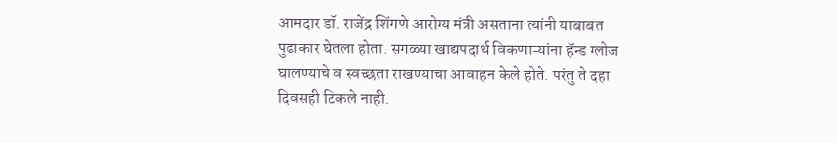आमदार डॉ. राजेंद्र शिंगणे आरोग्य मंत्री असताना त्यांनी याबाबत पुढाकार घेतला होता. सगळ्या खाद्यपदार्थ विकणाऱ्यांना हॅन्ड ग्लोज घालण्याचे व स्वच्छता राखण्याचा आवाहन केले होते. परंतु ते दहा दिवसही टिकले नाही.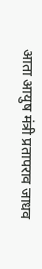आता आयुष मंत्री प्रतापराव जाधव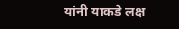यांनी याकडे लक्ष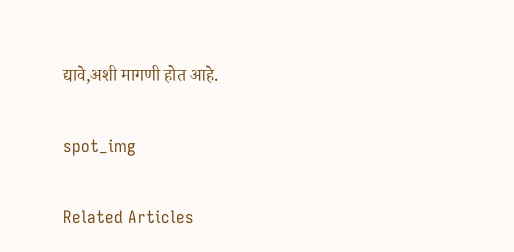द्यावे,अशी मागणी होत आहे.

spot_img

Related Articles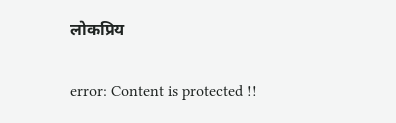लोकप्रिय

error: Content is protected !!